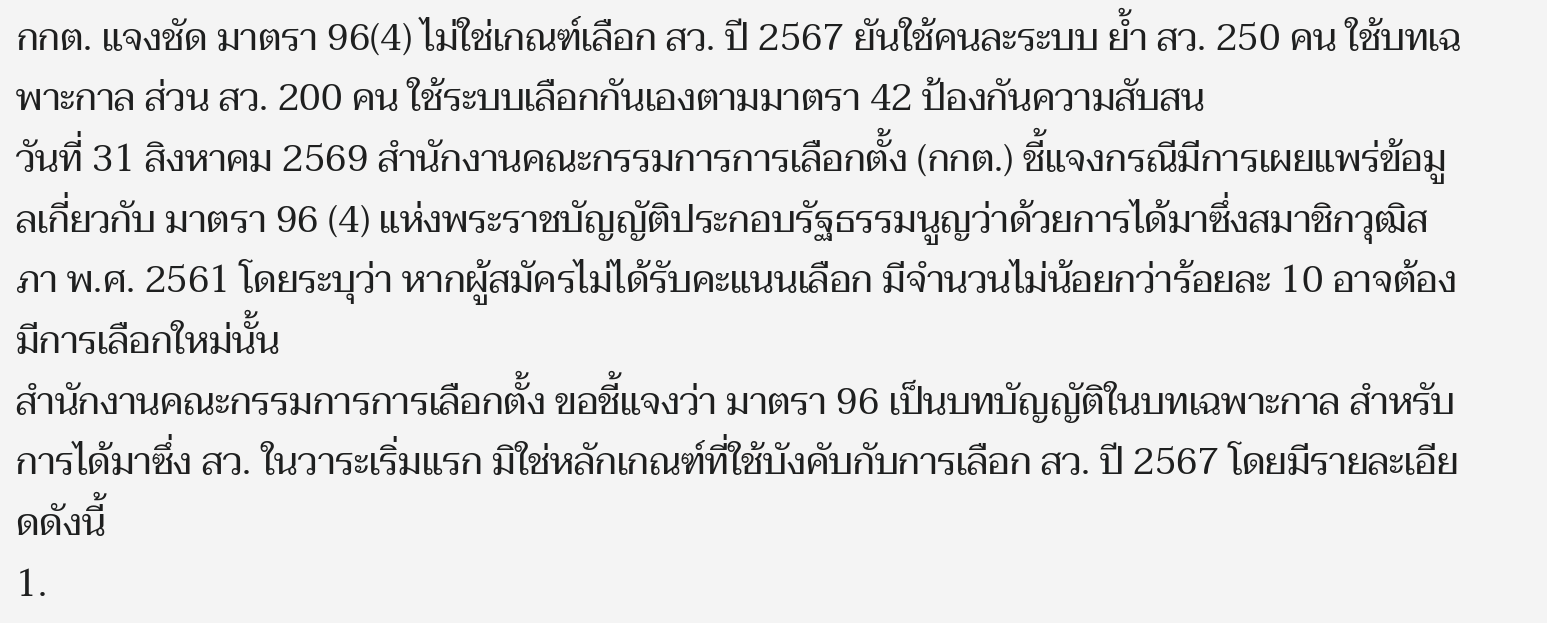กกต. แจงชัด มาตรา 96(4) ไม่ใช่เกณฑ์เลือก สว. ปี 2567 ยันใช้คนละระบบ ย้ำ สว. 250 คน ใช้บทเฉพาะกาล ส่วน สว. 200 คน ใช้ระบบเลือกกันเองตามมาตรา 42 ป้องกันความสับสน
วันที่ 31 สิงหาคม 2569 สำนักงานคณะกรรมการการเลือกตั้ง (กกต.) ชี้แจงกรณีมีการเผยแพร่ข้อมูลเกี่ยวกับ มาตรา 96 (4) แห่งพระราชบัญญัติประกอบรัฐธรรมนูญว่าด้วยการได้มาซึ่งสมาชิกวุฒิสภา พ.ศ. 2561 โดยระบุว่า หากผู้สมัครไม่ได้รับคะแนนเลือก มีจำนวนไม่น้อยกว่าร้อยละ 10 อาจต้องมีการเลือกใหม่นั้น
สำนักงานคณะกรรมการการเลือกตั้ง ขอชี้แจงว่า มาตรา 96 เป็นบทบัญญัติในบทเฉพาะกาล สำหรับการได้มาซึ่ง สว. ในวาระเริ่มแรก มิใช่หลักเกณฑ์ที่ใช้บังคับกับการเลือก สว. ปี 2567 โดยมีรายละเอียดดังนี้
1.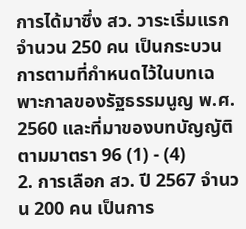การได้มาซึ่ง สว. วาระเริ่มแรก จำนวน 250 คน เป็นกระบวนการตามที่กำหนดไว้ในบทเฉพาะกาลของรัฐธรรมนูญ พ.ศ. 2560 และที่มาของบทบัญญัติตามมาตรา 96 (1) - (4)
2. การเลือก สว. ปี 2567 จำนวน 200 คน เป็นการ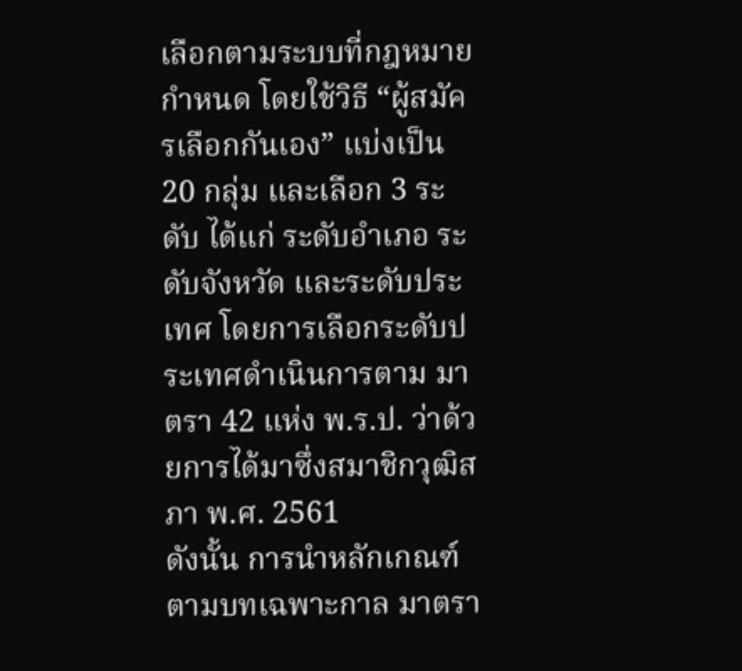เลือกตามระบบที่กฎหมายกำหนด โดยใช้วิธี “ผู้สมัครเลือกกันเอง” แบ่งเป็น 20 กลุ่ม และเลือก 3 ระดับ ได้แก่ ระดับอำเภอ ระดับจังหวัด และระดับประเทศ โดยการเลือกระดับประเทศดำเนินการตาม มาตรา 42 แห่ง พ.ร.ป. ว่าด้วยการได้มาซึ่งสมาชิกวุฒิสภา พ.ศ. 2561
ดังนั้น การนำหลักเกณฑ์ตามบทเฉพาะกาล มาตรา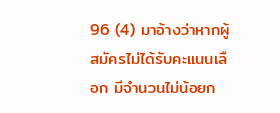96 (4) มาอ้างว่าหากผู้สมัครไม่ได้รับคะแนนเลือก มีจำนวนไม่น้อยก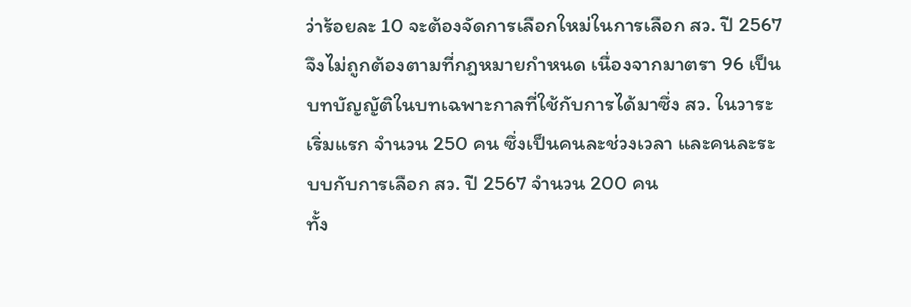ว่าร้อยละ 10 จะต้องจัดการเลือกใหม่ในการเลือก สว. ปี 2567 จึงไม่ถูกต้องตามที่กฎหมายกำหนด เนื่องจากมาตรา 96 เป็นบทบัญญัติในบทเฉพาะกาลที่ใช้กับการได้มาซึ่ง สว. ในวาระเริ่มแรก จำนวน 250 คน ซึ่งเป็นคนละช่วงเวลา และคนละระบบกับการเลือก สว. ปี 2567 จำนวน 200 คน
ทั้ง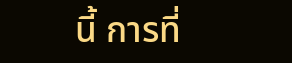นี้ การที่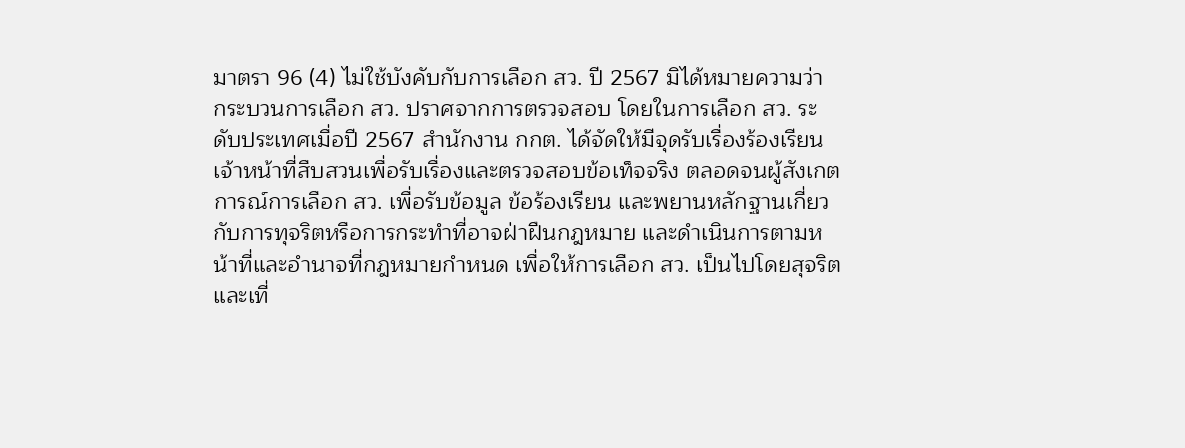มาตรา 96 (4) ไม่ใช้บังคับกับการเลือก สว. ปี 2567 มิได้หมายความว่า กระบวนการเลือก สว. ปราศจากการตรวจสอบ โดยในการเลือก สว. ระดับประเทศเมื่อปี 2567 สำนักงาน กกต. ได้จัดให้มีจุดรับเรื่องร้องเรียน เจ้าหน้าที่สืบสวนเพื่อรับเรื่องและตรวจสอบข้อเท็จจริง ตลอดจนผู้สังเกตการณ์การเลือก สว. เพื่อรับข้อมูล ข้อร้องเรียน และพยานหลักฐานเกี่ยวกับการทุจริตหรือการกระทำที่อาจฝ่าฝืนกฎหมาย และดำเนินการตามหน้าที่และอำนาจที่กฎหมายกำหนด เพื่อให้การเลือก สว. เป็นไปโดยสุจริตและเที่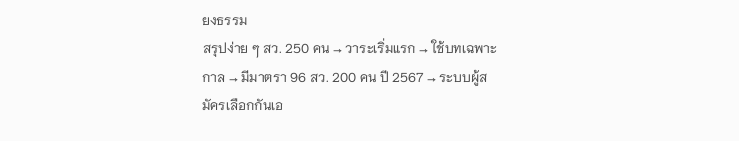ยงธรรม
สรุปง่าย ๆ สว. 250 คน → วาระเริ่มแรก → ใช้บทเฉพาะกาล → มีมาตรา 96 สว. 200 คน ปี 2567 → ระบบผู้สมัครเลือกกันเอ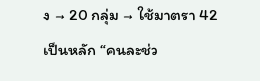ง → 20 กลุ่ม → ใช้มาตรา 42 เป็นหลัก “คนละช่ว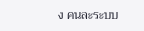ง คนละระบบ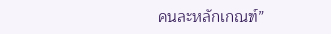คนละหลักเกณฑ์”